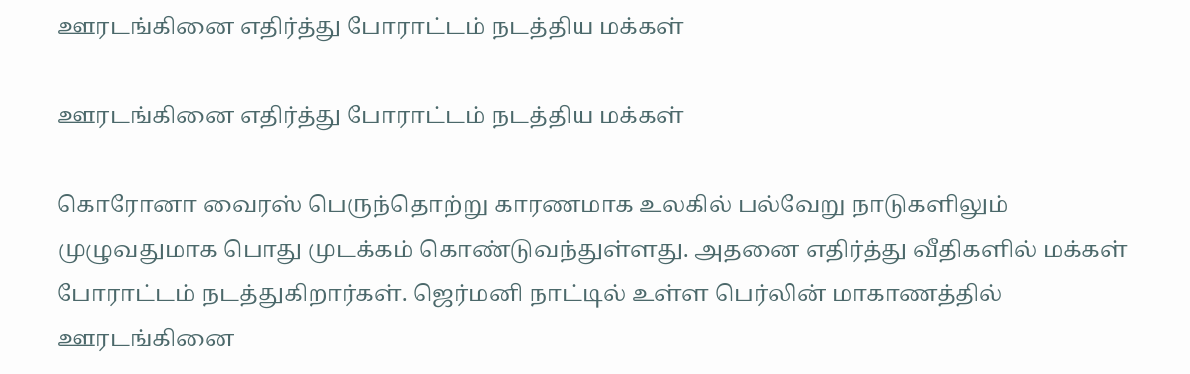ஊரடங்கினை எதிர்த்து போராட்டம் நடத்திய மக்கள்

ஊரடங்கினை எதிர்த்து போராட்டம் நடத்திய மக்கள்

கொரோனா வைரஸ் பெருந்தொற்று காரணமாக உலகில் பல்வேறு நாடுகளிலும் முழுவதுமாக பொது முடக்கம் கொண்டுவந்துள்ளது. அதனை எதிர்த்து வீதிகளில் மக்கள் போராட்டம் நடத்துகிறார்கள். ஜெர்மனி நாட்டில் உள்ள பெர்லின் மாகாணத்தில் ஊரடங்கினை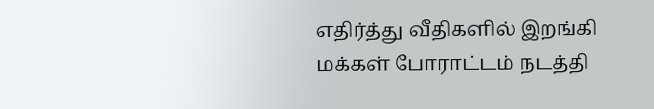எதிர்த்து வீதிகளில் இறங்கி மக்கள் போராட்டம் நடத்தி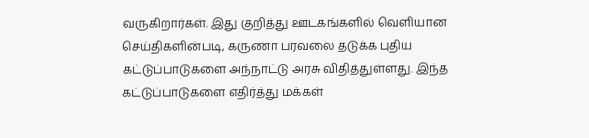வருகிறார்கள். இது குறித்து ஊடகங்களில் வெளியான செய்திகளின்படி, கருணா பரவலை தடுக்க புதிய கட்டுப்பாடுகளை அந்நாட்டு அரசு விதித்துள்ளது. இந்த கட்டுப்பாடுகளை எதிர்த்து மக்கள்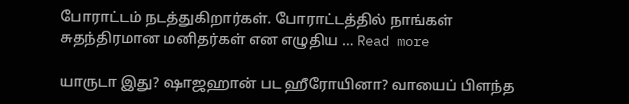போராட்டம் நடத்துகிறார்கள். போராட்டத்தில் நாங்கள் சுதந்திரமான மனிதர்கள் என எழுதிய … Read more

யாருடா இது? ஷாஜஹான் பட ஹீரோயினா? வாயைப் பிளந்த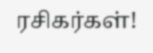ரசிகர்கள்!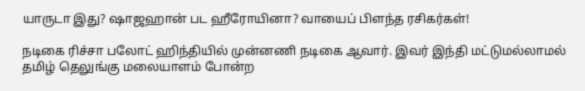யாருடா இது? ஷாஜஹான் பட ஹீரோயினா? வாயைப் பிளந்த ரசிகர்கள்!

நடிகை ரிச்சா பலோட் ஹிந்தியில் முன்னணி நடிகை ஆவார். இவர் இந்தி மட்டுமல்லாமல் தமிழ் தெலுங்கு மலையாளம் போன்ற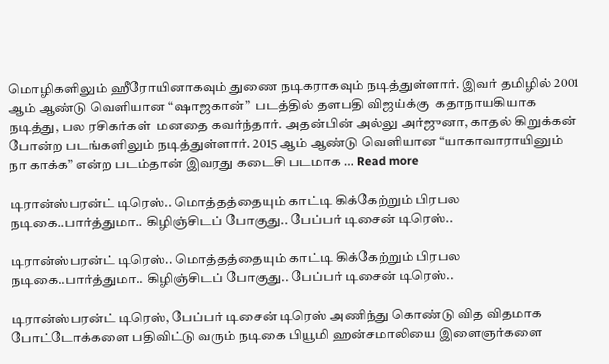மொழிகளிலும் ஹீரோயினாகவும் துணை நடிகராகவும் நடித்துள்ளார். இவர் தமிழில் 2001 ஆம் ஆண்டு வெளியான “ஷாஜகான்”  படத்தில் தளபதி விஜய்க்கு  கதாநாயகியாக நடித்து, பல ரசிகர்கள்  மனதை கவர்ந்தார். அதன்பின் அல்லு அர்ஜுனா, காதல் கிறுக்கன் போன்ற படங்களிலும் நடித்துள்ளார். 2015 ஆம் ஆண்டு வெளியான “யாகாவாராயினும் நா காக்க” என்ற படம்தான் இவரது கடைசி படமாக … Read more

டிரான்ஸ்பரன்ட் டிரெஸ்.. மொத்தத்தையும் காட்டி கிக்கேற்றும் பிரபல நடிகை..பார்த்துமா.. கிழிஞ்சிடப் போகுது.. பேப்பர் டிசைன் டிரெஸ்..

டிரான்ஸ்பரன்ட் டிரெஸ்.. மொத்தத்தையும் காட்டி கிக்கேற்றும் பிரபல நடிகை..பார்த்துமா.. கிழிஞ்சிடப் போகுது.. பேப்பர் டிசைன் டிரெஸ்..

டிரான்ஸ்பரன்ட் டிரெஸ், பேப்பர் டிசைன் டிரெஸ் அணிந்து கொண்டு வித விதமாக போட்டோக்களை பதிவிட்டு வரும் நடிகை பியூமி ஹன்சமாலியை இளைஞர்களை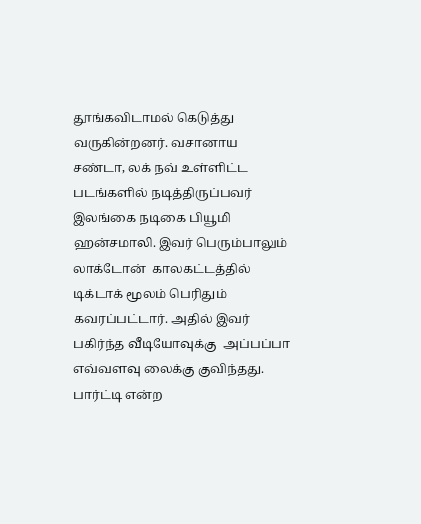தூங்கவிடாமல் கெடுத்து வருகின்றனர். வசானாய சண்டா, லக் நவ் உள்ளிட்ட படங்களில் நடித்திருப்பவர் இலங்கை நடிகை பியூமி ஹன்சமாலி. இவர் பெரும்பாலும் லாக்டோன்  காலகட்டத்தில் டிக்டாக் மூலம் பெரிதும் கவரப்பட்டார். அதில் இவர் பகிர்ந்த வீடியோவுக்கு  அப்பப்பா எவ்வளவு லைக்கு குவிந்தது. பார்ட்டி என்ற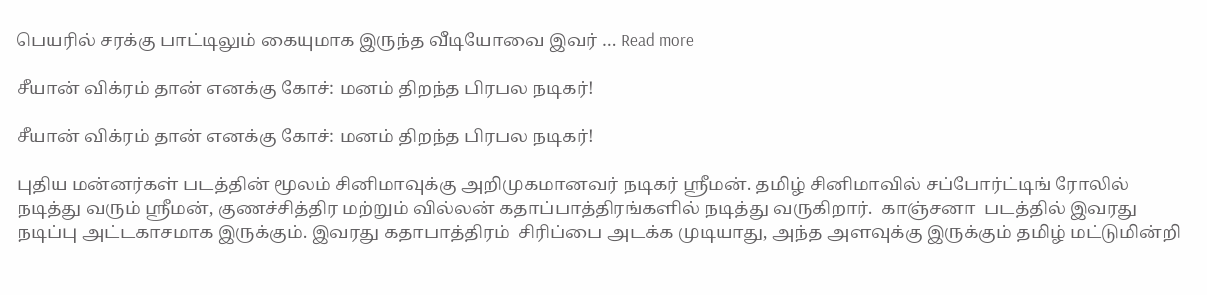பெயரில் சரக்கு பாட்டிலும் கையுமாக இருந்த வீடியோவை இவர் … Read more

சீயான் விக்ரம் தான் எனக்கு கோச்: மனம் திறந்த பிரபல நடிகர்!

சீயான் விக்ரம் தான் எனக்கு கோச்: மனம் திறந்த பிரபல நடிகர்!

புதிய மன்னர்கள் படத்தின் மூலம் சினிமாவுக்கு அறிமுகமானவர் நடிகர் ஸ்ரீமன். தமிழ் சினிமாவில் சப்போர்ட்டிங் ரோலில் நடித்து வரும் ஸ்ரீமன், குணச்சித்திர மற்றும் வில்லன் கதாப்பாத்திரங்களில் நடித்து வருகிறார்.  காஞ்சனா  படத்தில் இவரது நடிப்பு அட்டகாசமாக இருக்கும். இவரது கதாபாத்திரம்  சிரிப்பை அடக்க முடியாது, அந்த அளவுக்கு இருக்கும் தமிழ் மட்டுமின்றி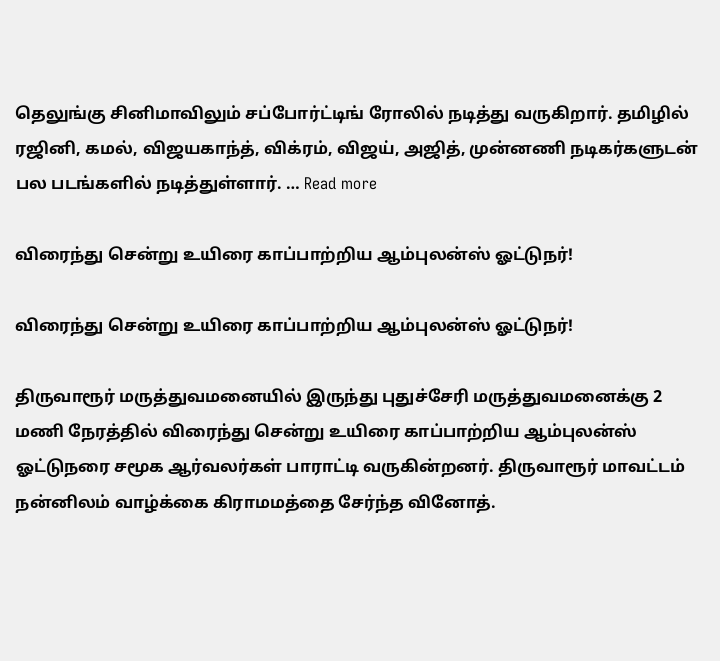தெலுங்கு சினிமாவிலும் சப்போர்ட்டிங் ரோலில் நடித்து வருகிறார். தமிழில் ரஜினி, கமல், விஜயகாந்த், விக்ரம், விஜய், அஜித், முன்னணி நடிகர்களுடன் பல படங்களில் நடித்துள்ளார். … Read more

விரைந்து சென்று உயிரை காப்பாற்றிய ஆம்புலன்ஸ் ஓட்டுநர்!

விரைந்து சென்று உயிரை காப்பாற்றிய ஆம்புலன்ஸ் ஓட்டுநர்!

திருவாரூர் மருத்துவமனையில் இருந்து புதுச்சேரி மருத்துவமனைக்கு 2 மணி நேரத்தில் விரைந்து சென்று உயிரை காப்பாற்றிய ஆம்புலன்ஸ் ஓட்டுநரை சமூக ஆர்வலர்கள் பாராட்டி வருகின்றனர். திருவாரூர் மாவட்டம் நன்னிலம் வாழ்க்கை கிராமமத்தை சேர்ந்த வினோத்.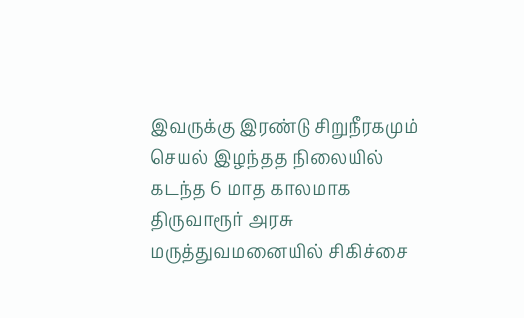இவருக்கு இரண்டு சிறுநீரகமும் செயல் இழந்தத நிலையில் கடந்த 6 மாத காலமாக திருவாரூர் அரசு மருத்துவமனையில் சிகிச்சை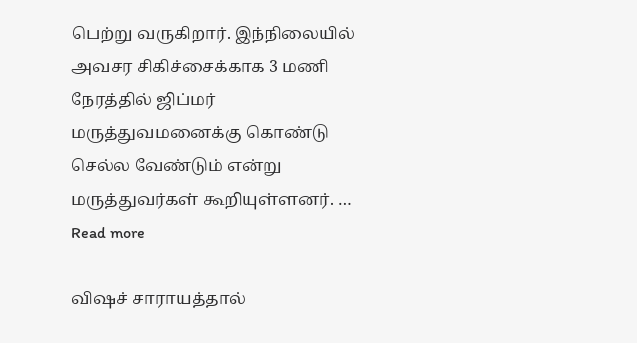பெற்று வருகிறார். இந்நிலையில் அவசர சிகிச்சைக்காக 3 மணி நேரத்தில் ஜிப்மர் மருத்துவமனைக்கு கொண்டு செல்ல வேண்டும் என்று மருத்துவர்கள் கூறியுள்ளனர். … Read more

விஷச் சாராயத்தால்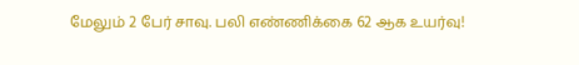மேலும் 2 பேர் சாவு. பலி எண்ணிக்கை 62 ஆக உயர்வு!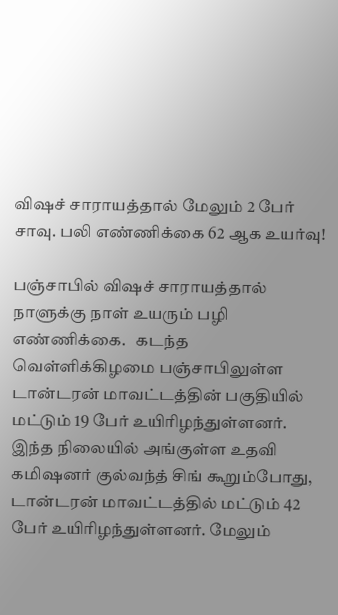விஷச் சாராயத்தால் மேலும் 2 பேர் சாவு. பலி எண்ணிக்கை 62 ஆக உயர்வு!

பஞ்சாபில் விஷச் சாராயத்தால் நாளுக்கு நாள் உயரும் பழி எண்ணிக்கை.   கடந்த வெள்ளிக்கிழமை பஞ்சாபிலுள்ள டான்டரன் மாவட்டத்தின் பகுதியில் மட்டும் 19 பேர் உயிரிழந்துள்ளனர்.   இந்த நிலையில் அங்குள்ள உதவி கமிஷனர் குல்வந்த் சிங் கூறும்போது, டான்டரன் மாவட்டத்தில் மட்டும் 42 பேர் உயிரிழந்துள்ளனர். மேலும்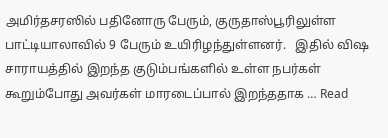அமிர்தசரஸில் பதினோரு பேரும், குருதாஸ்பூரிலுள்ள பாட்டியாலாவில் 9 பேரும் உயிரிழந்துள்ளனர்.   இதில் விஷ சாராயத்தில் இறந்த குடும்பங்களில் உள்ள நபர்கள் கூறும்போது அவர்கள் மாரடைப்பால் இறந்ததாக … Read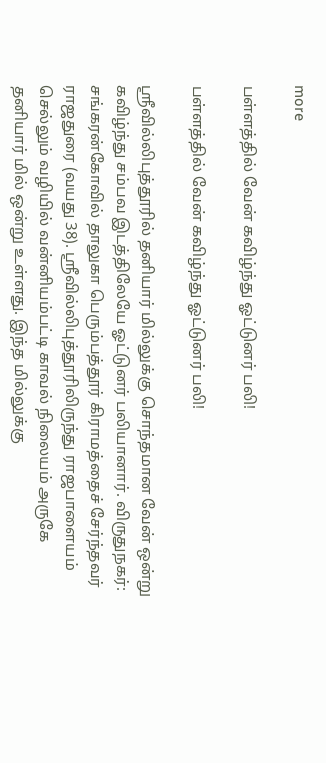more

பள்ளத்தில் வேன் கவிழ்ந்து ஓட்டுனர் பலி!

பள்ளத்தில் வேன் கவிழ்ந்து ஓட்டுனர் பலி!

ஸ்ரீவில்லிபுத்தூரில் தனியார் மில்லுக்கு சொந்தமான வேன் ஒன்று கவிழ்ந்து சம்பவ இடத்திலேயே ஓட்டுனர் பலியானார். விருதுநகர்: சங்கரன்கோவில் தாலுகா பெரும்பத்தூர் கிராமத்தைச் சேர்ந்தவர் ராஜதுரை (வயது 38). ஸ்ரீவில்லிபுத்தூரிலிருந்து ராஜபாளையம் செல்லும் வழியில் வன்னியம்பட்டி காவல் நிலையம் அருகே தனியார் மில் ஒன்று உள்ளது. இந்த மில்லுக்கு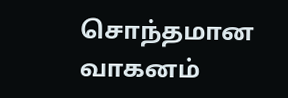சொந்தமான வாகனம்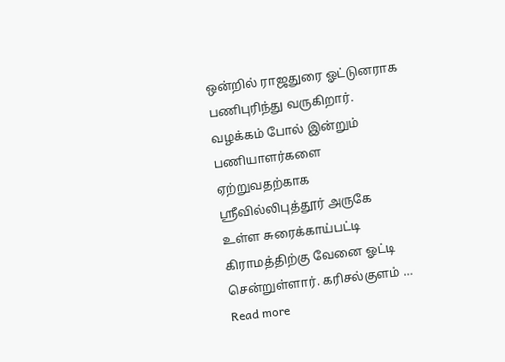ஒன்றில் ராஜதுரை ஓட்டுனராக பணிபுரிந்து வருகிறார். வழக்கம் போல் இன்றும் பணியாளர்களை ஏற்றுவதற்காக ஸ்ரீவில்லிபுத்தூர் அருகே உள்ள சுரைக்காய்பட்டி கிராமத்திற்கு வேனை ஓட்டி சென்றுள்ளார். கரிசல்குளம் … Read more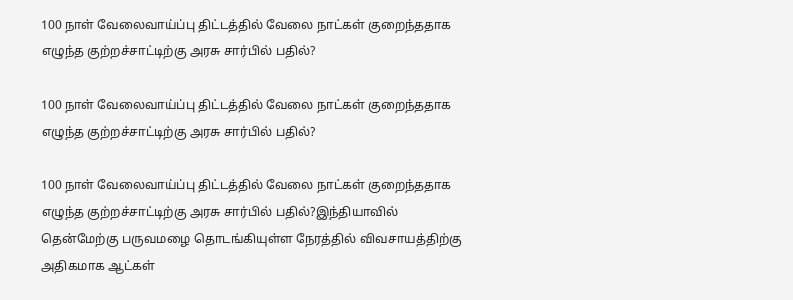100 நாள் வேலைவாய்ப்பு திட்டத்தில் வேலை நாட்கள் குறைந்ததாக எழுந்த குற்றச்சாட்டிற்கு அரசு சார்பில் பதில்?

100 நாள் வேலைவாய்ப்பு திட்டத்தில் வேலை நாட்கள் குறைந்ததாக எழுந்த குற்றச்சாட்டிற்கு அரசு சார்பில் பதில்?

100 நாள் வேலைவாய்ப்பு திட்டத்தில் வேலை நாட்கள் குறைந்ததாக எழுந்த குற்றச்சாட்டிற்கு அரசு சார்பில் பதில்?இந்தியாவில் தென்மேற்கு பருவமழை தொடங்கியுள்ள நேரத்தில் விவசாயத்திற்கு அதிகமாக ஆட்கள்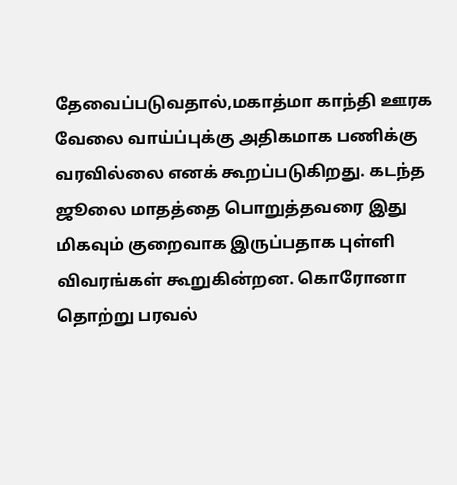தேவைப்படுவதால்,மகாத்மா காந்தி ஊரக வேலை வாய்ப்புக்கு அதிகமாக பணிக்கு வரவில்லை எனக் கூறப்படுகிறது. கடந்த ஜூலை மாதத்தை பொறுத்தவரை இது மிகவும் குறைவாக இருப்பதாக புள்ளி விவரங்கள் கூறுகின்றன. கொரோனா தொற்று பரவல்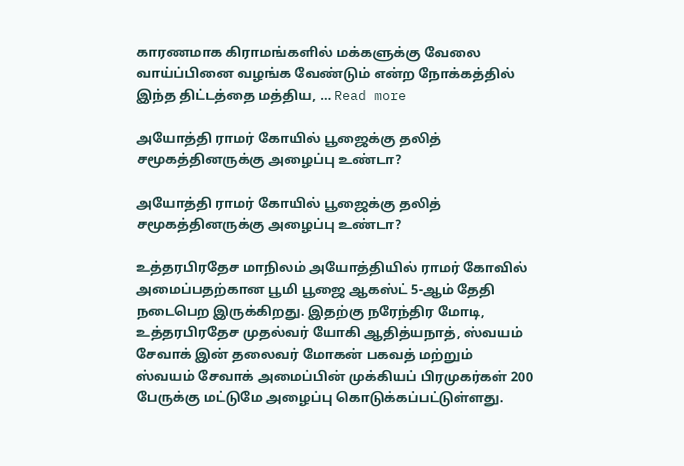காரணமாக கிராமங்களில் மக்களுக்கு வேலை வாய்ப்பினை வழங்க வேண்டும் என்ற நோக்கத்தில் இந்த திட்டத்தை மத்திய, … Read more

அயோத்தி ராமர் கோயில் பூஜைக்கு தலித் சமூகத்தினருக்கு அழைப்பு உண்டா?

அயோத்தி ராமர் கோயில் பூஜைக்கு தலித் சமூகத்தினருக்கு அழைப்பு உண்டா?

உத்தரபிரதேச மாநிலம் அயோத்தியில் ராமர் கோவில் அமைப்பதற்கான பூமி பூஜை ஆகஸ்ட் 5-ஆம் தேதி நடைபெற இருக்கிறது. இதற்கு நரேந்திர மோடி, உத்தரபிரதேச முதல்வர் யோகி ஆதித்யநாத், ஸ்வயம் சேவாக் இன் தலைவர் மோகன் பகவத் மற்றும் ஸ்வயம் சேவாக் அமைப்பின் முக்கியப் பிரமுகர்கள் 200 பேருக்கு மட்டுமே அழைப்பு கொடுக்கப்பட்டுள்ளது.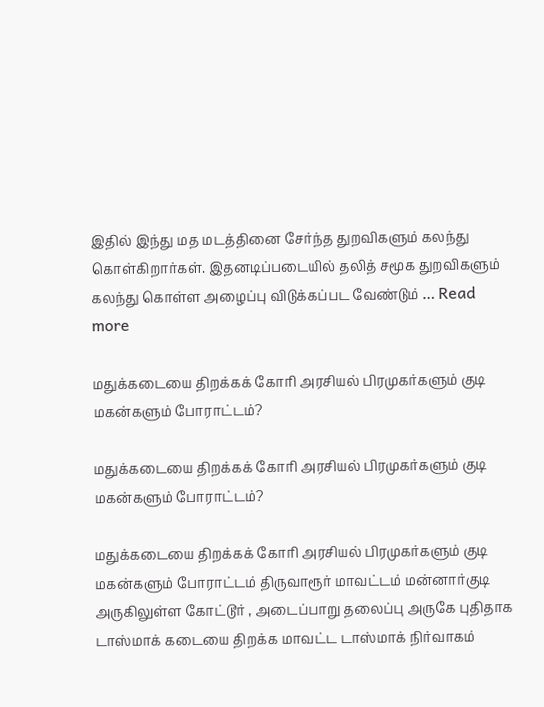இதில் இந்து மத மடத்தினை சேர்ந்த துறவிகளும் கலந்து கொள்கிறார்கள். இதனடிப்படையில் தலித் சமூக துறவிகளும் கலந்து கொள்ள அழைப்பு விடுக்கப்பட வேண்டும் … Read more

மதுக்கடையை திறக்கக் கோரி அரசியல் பிரமுகர்களும் குடி மகன்களும் போராட்டம்?

மதுக்கடையை திறக்கக் கோரி அரசியல் பிரமுகர்களும் குடி மகன்களும் போராட்டம்?

மதுக்கடையை திறக்கக் கோரி அரசியல் பிரமுகர்களும் குடி மகன்களும் போராட்டம் திருவாரூர் மாவட்டம் மன்னார்குடி அருகிலுள்ள கோட்டூர் , அடைப்பாறு தலைப்பு அருகே புதிதாக டாஸ்மாக் கடையை திறக்க மாவட்ட டாஸ்மாக் நிர்வாகம்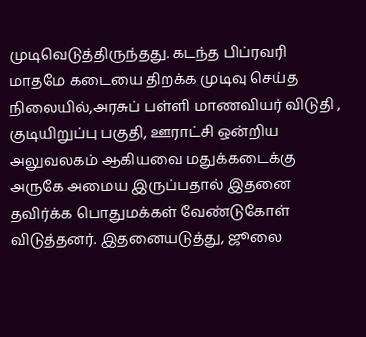முடிவெடுத்திருந்தது. கடந்த பிப்ரவரி மாதமே கடையை திறக்க முடிவு செய்த நிலையில்,அரசுப் பள்ளி மாணவியர் விடுதி , குடியிறுப்பு பகுதி, ஊராட்சி ஒன்றிய அலுவலகம் ஆகியவை மதுக்கடைக்கு அருகே அமைய இருப்பதால் இதனை தவிர்க்க பொதுமக்கள் வேண்டுகோள் விடுத்தனர். இதனையடுத்து, ஜூலை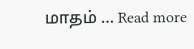மாதம் … Read more